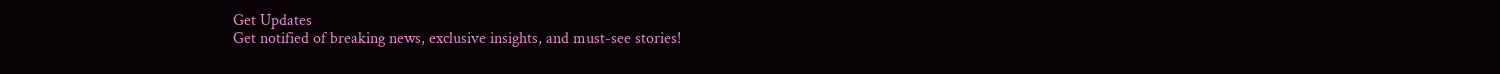Get Updates
Get notified of breaking news, exclusive insights, and must-see stories!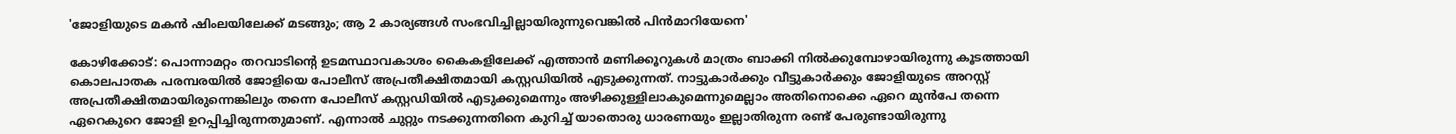'ജോളിയുടെ മകന്‍ ഷിംലയിലേക്ക് മടങ്ങും; ആ 2 കാര്യങ്ങള്‍ സംഭവിച്ചില്ലായിരുന്നുവെങ്കില്‍ പിന്‍മാറിയേനെ'

കോഴിക്കോട്: പൊന്നാമറ്റം തറവാടിന്‍റെ ഉടമസ്ഥാവകാശം കൈകളിലേക്ക് എത്താന്‍ മണിക്കൂറുകള്‍ മാത്രം ബാക്കി നില്‍ക്കുമ്പോഴായിരുന്നു കൂടത്തായി കൊലപാതക പരമ്പരയില്‍ ജോളിയെ പോലീസ് അപ്രതീക്ഷിതമായി കസ്റ്റഡിയില്‍ എടുക്കുന്നത്. നാട്ടുകാര്‍ക്കും വീട്ടുകാര്‍ക്കും ജോളിയുടെ അറസ്റ്റ് അപ്രതീക്ഷിതമായിരുന്നെങ്കിലും തന്നെ പോലീസ് കസ്റ്റഡിയില്‍ എടുക്കുമെന്നും അഴിക്കുള്ളിലാകുമെന്നുമെല്ലാം അതിനൊക്കെ ഏറെ മുന്‍പേ തന്നെ ഏറെകുറെ ജോളി ഉറപ്പിച്ചിരുന്നതുമാണ്. എന്നാല്‍ ചുറ്റും നടക്കുന്നതിനെ കുറിച്ച് യാതൊരു ധാരണയും ഇല്ലാതിരുന്ന രണ്ട് പേരുണ്ടായിരുന്നു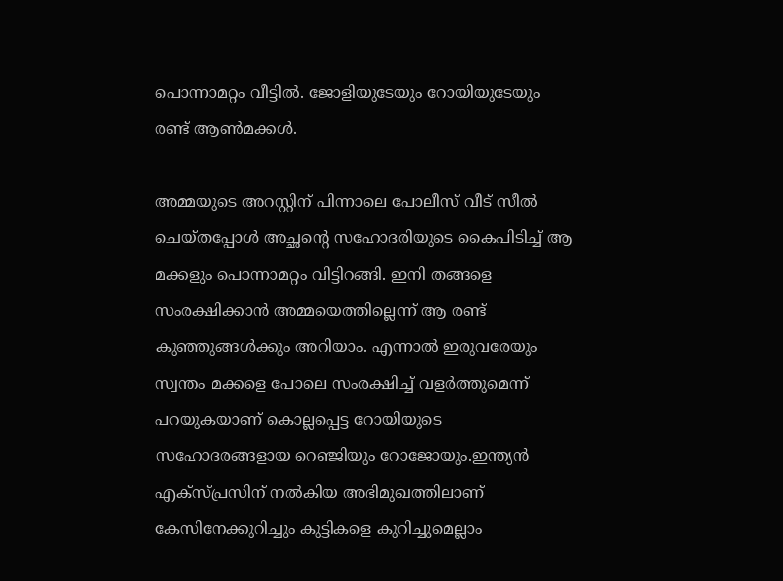പൊന്നാമറ്റം വീട്ടില്‍. ജോളിയുടേയും റോയിയുടേയും രണ്ട് ആണ്‍മക്കള്‍.

അമ്മയുടെ അറസ്റ്റിന് പിന്നാലെ പോലീസ് വീട് സീല്‍ ചെയ്തപ്പോള്‍ അച്ഛന്‍റെ സഹോദരിയുടെ കൈപിടിച്ച് ആ മക്കളും പൊന്നാമറ്റം വിട്ടിറങ്ങി. ഇനി തങ്ങളെ സംരക്ഷിക്കാന്‍ അമ്മയെത്തില്ലെന്ന് ആ രണ്ട് കുഞ്ഞുങ്ങള്‍ക്കും അറിയാം. എന്നാല്‍ ഇരുവരേയും സ്വന്തം മക്കളെ പോലെ സംരക്ഷിച്ച് വളര്‍ത്തുമെന്ന് പറയുകയാണ് കൊല്ലപ്പെട്ട റോയിയുടെ സഹോദരങ്ങളായ റെഞ്ജിയും റോജോയും.ഇന്ത്യന്‍ എക്സ്പ്രസിന് നല്‍കിയ അഭിമുഖത്തിലാണ് കേസിനേക്കുറിച്ചും കുട്ടികളെ കുറിച്ചുമെല്ലാം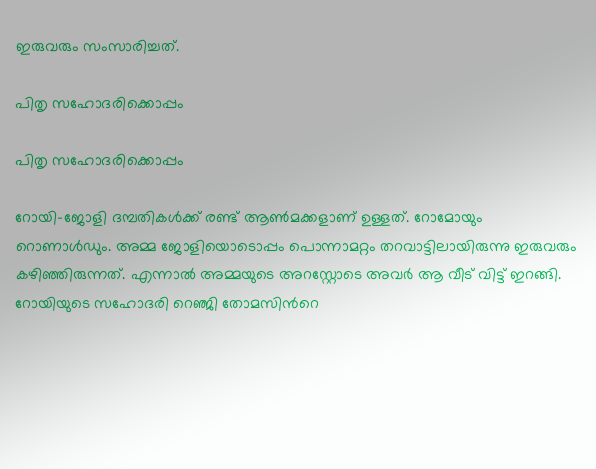ഇരുവരും സംസാരിച്ചത്.

പിതൃ സഹോദരിക്കൊപ്പം

പിതൃ സഹോദരിക്കൊപ്പം

റോയി-ജോളി ദമ്പതികള്‍ക്ക് രണ്ട് ആണ്‍മക്കളാണ് ഉള്ളത്. റോമോയും റൊണാള്‍ഡും. അമ്മ ജോളിയൊടൊപ്പം പൊന്നാമറ്റം തറവാട്ടിലായിരുന്നു ഇരുവരും കഴിഞ്ഞിരുന്നത്. എന്നാല്‍ അമ്മയുടെ അറസ്റ്റോടെ അവര്‍ ആ വീട് വിട്ട് ഇറങ്ങി. റോയിയുടെ സഹോദരി റെഞ്ജി തോമസിന്‍റെ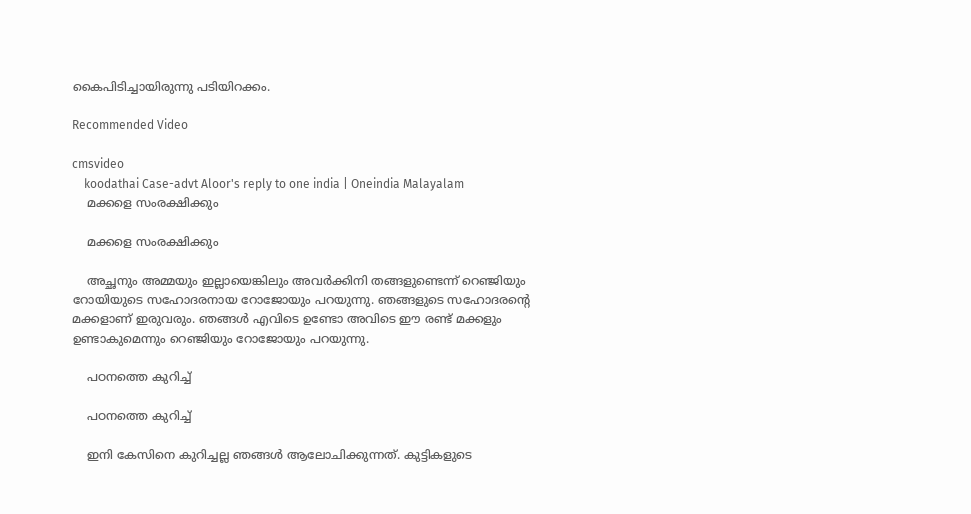കൈപിടിച്ചായിരുന്നു പടിയിറക്കം.

Recommended Video

cmsvideo
    koodathai Case-advt Aloor's reply to one india | Oneindia Malayalam
    മക്കളെ സംരക്ഷിക്കും

    മക്കളെ സംരക്ഷിക്കും

    അച്ഛനും അമ്മയും ഇല്ലായെങ്കിലും അവര്‍ക്കിനി തങ്ങളുണ്ടെന്ന് റെഞ്ജിയും റോയിയുടെ സഹോദരനായ റോജോയും പറയുന്നു. ഞങ്ങളുടെ സഹോദരന്‍റെ മക്കളാണ് ഇരുവരും. ഞങ്ങള്‍ എവിടെ ഉണ്ടോ അവിടെ ഈ രണ്ട് മക്കളും ഉണ്ടാകുമെന്നും റെഞ്ജിയും റോജോയും പറയുന്നു.

    പഠനത്തെ കുറിച്ച്

    പഠനത്തെ കുറിച്ച്

    ഇനി കേസിനെ കുറിച്ചല്ല ഞങ്ങള്‍ ആലോചിക്കുന്നത്. കുട്ടികളുടെ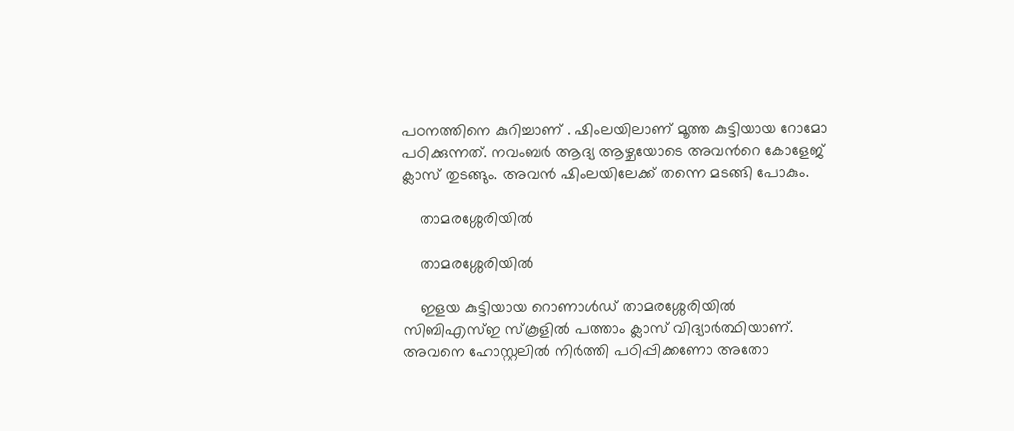പഠനത്തിനെ കുറിച്ചാണ് . ഷിംലയിലാണ് മൂത്ത കുട്ടിയായ റോമോ പഠിക്കുന്നത്. നവംബര്‍ ആദ്യ ആഴ്ചയോടെ അവന്‍റെ കോളേജ് ക്ലാസ് തുടങ്ങും. അവന്‍ ഷിംലയിലേക്ക് തന്നെ മടങ്ങി പോകും.

    താമരശ്ശേരിയില്‍

    താമരശ്ശേരിയില്‍

    ഇളയ കുട്ടിയായ റൊണാള്‍ഡ് താമരശ്ശേരിയില്‍ സിബിഎസ്ഇ സ്കൂളില്‍ പത്താം ക്ലാസ് വിദ്യാര്‍ത്ഥിയാണ്. അവനെ ഹോസ്റ്റലില്‍ നിര്‍ത്തി പഠിപ്പിക്കണോ അതോ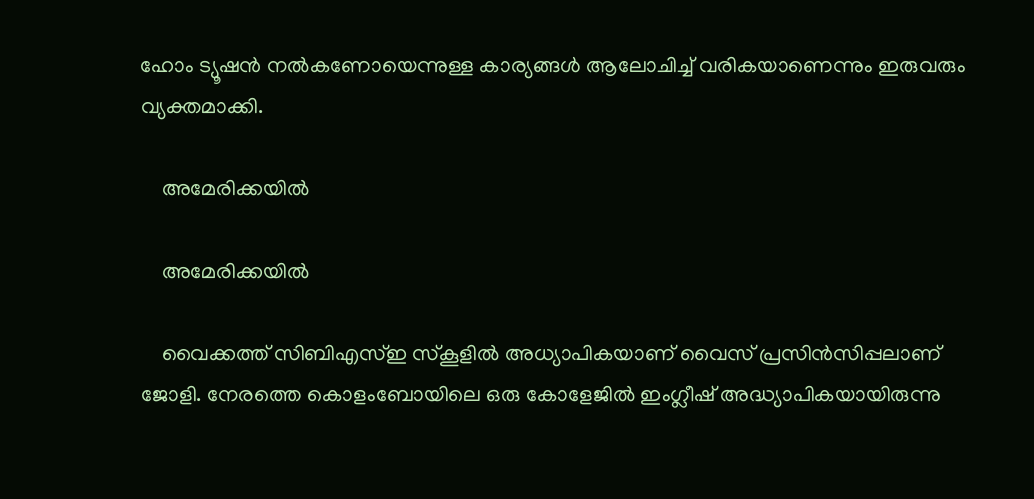ഹോം ട്യൂഷന്‍ നല്‍കണോയെന്നുള്ള കാര്യങ്ങള്‍ ആലോചിച്ച് വരികയാണെന്നും ഇരുവരും വ്യക്തമാക്കി.

    അമേരിക്കയില്‍

    അമേരിക്കയില്‍

    വൈക്കത്ത് സിബിഎസ്ഇ സ്കൂളില്‍ അധ്യാപികയാണ് വൈസ് പ്രസിന്‍സിപ്പലാണ് ജോളി. നേരത്തെ കൊളംബോയിലെ ഒരു കോളേജില്‍ ഇംഗ്ലീഷ് അദ്ധ്യാപികയായിരുന്നു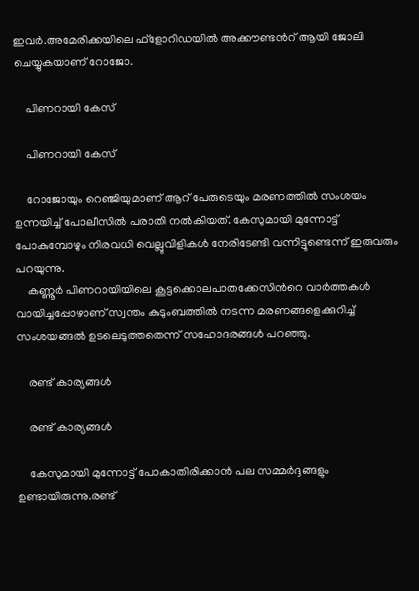ഇവര്‍.അമേരിക്കയിലെ ഫ്ളോറിഡയില്‍ അക്കൗണ്ടന്‍റ് ആയി ജോലി ചെയ്യുകയാണ് റോജോ.

    പിണറായി കേസ്

    പിണറായി കേസ്

    റോജോയും റെഞ്ജിയുമാണ് ആറ് പേരുടെയും മരണത്തില്‍ സംശയം ഉന്നയിച്ച് പോലീസില്‍ പരാതി നല്‍കിയത്. കേസുമായി മുന്നോട്ട് പോകുമ്പോഴും നിരവധി വെല്ലുവിളികള്‍ നേരിടേണ്ടി വന്നിട്ടുണ്ടെന്ന് ഇരുവരും പറയുന്നു.
    കണ്ണൂര്‍ പിണറായിയിലെ കൂട്ടക്കൊലപാതക്കേസിന്‍റെ വാര്‍ത്തകള്‍ വായിച്ചപ്പോഴാണ് സ്വന്തം കുടുംബത്തില്‍ നടന്ന മരണങ്ങളെക്കുറിച്ച് സംശയങ്ങല്‍ ഉടലെടുത്തതെന്ന് സഹോദരങ്ങള്‍ പറഞ്ഞു.

    രണ്ട് കാര്യങ്ങള്‍

    രണ്ട് കാര്യങ്ങള്‍

    കേസുമായി മുന്നോട്ട് പോകാതിരിക്കാന്‍ പല സമ്മര്‍ദ്ദങ്ങളും ഉണ്ടായിരുന്നു.രണ്ട്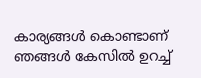കാര്യങ്ങള്‍ കൊണ്ടാണ് ഞങ്ങള്‍ കേസില്‍ ഉറച്ച്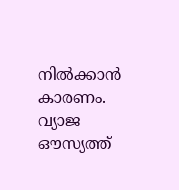നില്‍ക്കാന്‍ കാരണം. വ്യാജ ഔസ്യത്ത്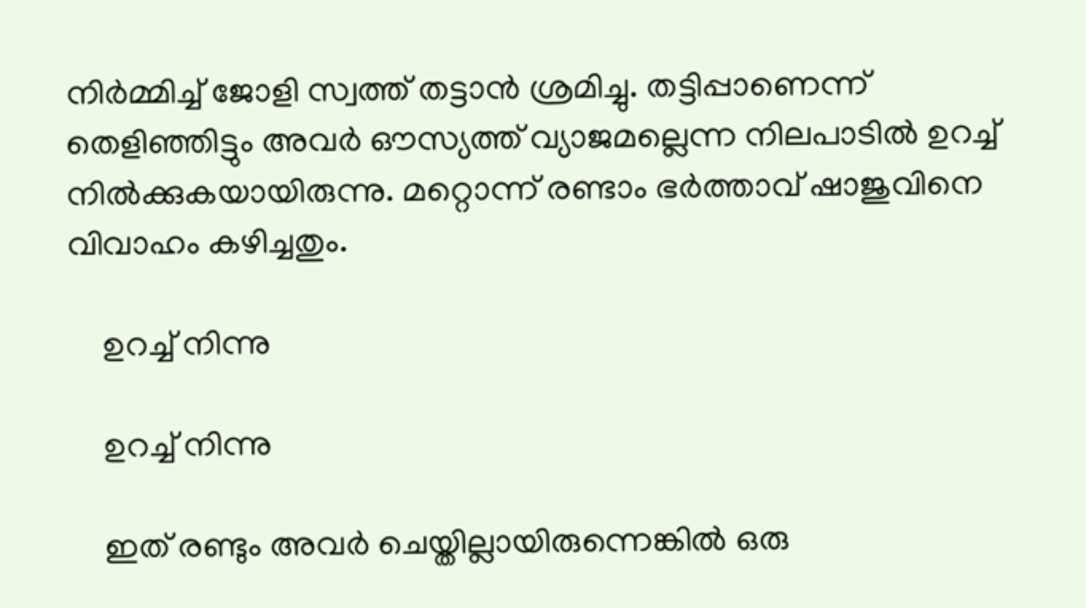നിര്‍മ്മിച്ച് ജോളി സ്വത്ത് തട്ടാന്‍ ശ്രമിച്ചു. തട്ടിപ്പാണെന്ന് തെളിഞ്ഞിട്ടും അവര്‍ ഔസ്യത്ത് വ്യാജമല്ലെന്ന നിലപാടില്‍ ഉറച്ച് നില്‍ക്കുകയായിരുന്നു. മറ്റൊന്ന് രണ്ടാം ഭര്‍ത്താവ് ഷാജുവിനെ വിവാഹം കഴിച്ചതും.

    ഉറച്ച് നിന്നു

    ഉറച്ച് നിന്നു

    ഇത് രണ്ടും അവര്‍ ചെയ്തില്ലായിരുന്നെങ്കില്‍ ഒരു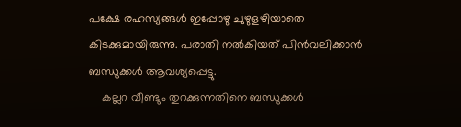പക്ഷേ രഹസ്യങ്ങള്‍ ഇപ്പോഴു ചുഴുളഴിയാതെ കിടക്കുമായിരുന്നു. പരാതി നല്‍കിയത് പിന്‍വലിക്കാന്‍ ബന്ധുക്കള്‍ ആവശ്യപ്പെട്ടു.
    കല്ലറ വീണ്ടും തുറക്കുന്നതിനെ ബന്ധുക്കള്‍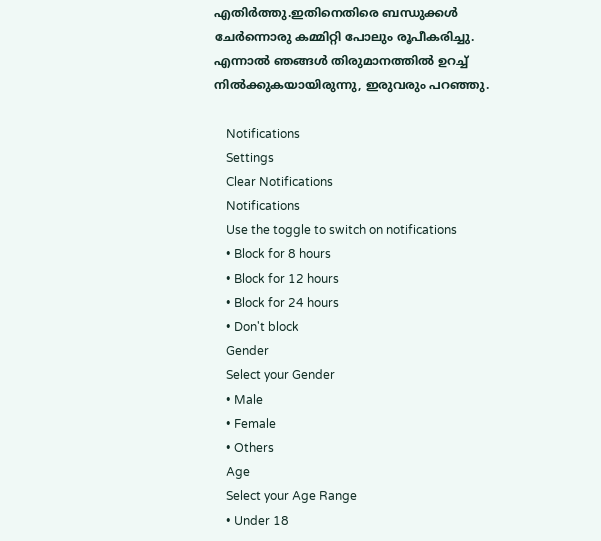എതിര്‍ത്തു.ഇതിനെതിരെ ബന്ധുക്കള്‍ ചേര്‍ന്നൊരു കമ്മിറ്റി പോലും രൂപീകരിച്ചു. എന്നാല്‍ ഞങ്ങള്‍ തിരുമാനത്തില്‍ ഉറച്ച് നില്‍ക്കുകയായിരുന്നു, ഇരുവരും പറഞ്ഞു.

    Notifications
    Settings
    Clear Notifications
    Notifications
    Use the toggle to switch on notifications
    • Block for 8 hours
    • Block for 12 hours
    • Block for 24 hours
    • Don't block
    Gender
    Select your Gender
    • Male
    • Female
    • Others
    Age
    Select your Age Range
    • Under 18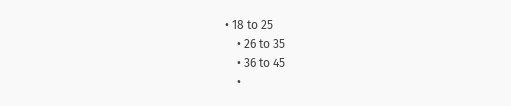• 18 to 25
    • 26 to 35
    • 36 to 45
    •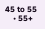45 to 55
    • 55+